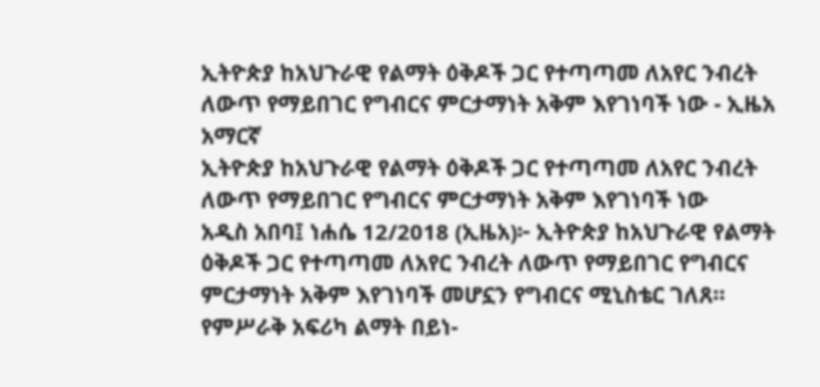ኢትዮጵያ ከአህጉራዊ የልማት ዕቅዶች ጋር የተጣጣመ ለአየር ንብረት ለውጥ የማይበገር የግብርና ምርታማነት አቅም እየገነባች ነው - ኢዜአ አማርኛ
ኢትዮጵያ ከአህጉራዊ የልማት ዕቅዶች ጋር የተጣጣመ ለአየር ንብረት ለውጥ የማይበገር የግብርና ምርታማነት አቅም እየገነባች ነው
አዲስ አበባ፤ ነሐሴ 12/2018 (ኢዜአ)፦ ኢትዮጵያ ከአህጉራዊ የልማት ዕቅዶች ጋር የተጣጣመ ለአየር ንብረት ለውጥ የማይበገር የግብርና ምርታማነት አቅም እየገነባች መሆኗን የግብርና ሚኒስቴር ገለጸ።
የምሥራቅ አፍሪካ ልማት በይነ-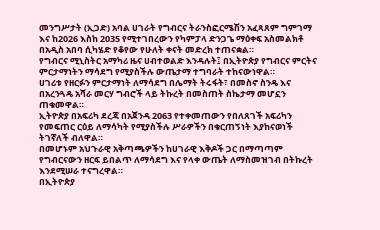መንግሥታት (ኢጋድ) አባል ሀገራት የግብርና ትራንስፎርሜሽን አፈጻጸም ግምገማ እና ከ2026 እስከ 2035 የሚተገበረውን የካምፓላ ድንጋጌ ማዕቀፍ አስመልክቶ በአዲስ አበባ ሲካሄድ የቆየው የሁለት ቀናት መድረክ ተጠናቋል።
የግብርና ሚኒስትር አማካሪ ዜና ሀብተወልድ እንዳሉት፤ በኢትዮጵያ የግብርና ምርትና ምርታማነትን ማሳደግ የሚያስችሉ ውጤታማ ተግባራት ተከናውነዋል።
ሀገሪቱ የዘርፉን ምርታማነት ለማሳደግ በሌማት ትሩፋት፣ በመስኖ ስንዴ እና በአረንጓዴ አሻራ መርሃ ግብሮች ላይ ትኩረት በመስጠት ስኬታማ መሆኗን ጠቁመዋል።
ኢትዮጵያ በአፍሪካ ደረጃ በአጀንዳ 2063 የተቀመጠውን የበለጸገች አፍሪካን የመፍጠር ርዕይ ለማሳካት የሚያስችሉ ሥራዎችን በቁርጠኝነት እያከናወነች ትገኛለች ብለዋል።
በመሆኑም አህጉራዊ አቅጣጫዎችን ከሀገራዊ እቅዶች ጋር በማጣጣም የግብርናውን ዘርፍ ይበልጥ ለማሳደግ እና የላቀ ውጤት ለማስመዝገብ በትኩረት እንደሚሠራ ተናግረዋል።
በኢትዮጵያ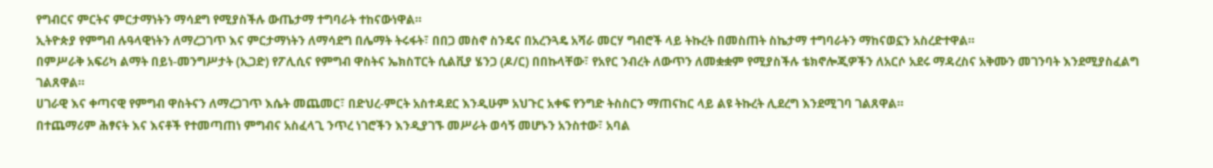የግብርና ምርትና ምርታማነትን ማሳደግ የሚያስችሉ ውጤታማ ተግባራት ተከናውነዋል።
ኢትዮጵያ የምግብ ሉዓላዊነትን ለማረጋገጥ እና ምርታማነትን ለማሳደግ በሌማት ትሩፋት፣ በበጋ መስኖ ስንዴና በአረንጓዴ አሻራ መርሃ ግብሮች ላይ ትኩረት በመስጠት ስኬታማ ተግባራትን ማከናወኗን አስረድተዋል።
በምሥራቅ አፍሪካ ልማት በይነ-መንግሥታት (ኢጋድ) የፖሊሲና የምግብ ዋስትና ኤክስፐርት ሲልቪያ ሄንጋ (ዶ/ር) በበኩላቸው፣ የአየር ንብረት ለውጥን ለመቋቋም የሚያስችሉ ቴክኖሎጂዎችን ለአርሶ አደሩ ማዳረስና አቅሙን መገንባት እንደሚያስፈልግ ገልጸዋል።
ሀገራዊ እና ቀጣናዊ የምግብ ዋስትናን ለማረጋገጥ እሴት መጨመር፣ በድህረ-ምርት አስተዳደር እንዲሁም አህጉር አቀፍ የንግድ ትስስርን ማጠናከር ላይ ልዩ ትኩረት ሊደረግ እንደሚገባ ገልጸዋል።
በተጨማሪም ሕፃናት እና እናቶች የተመጣጠነ ምግብና አስፈላጊ ንጥረ ነገሮችን እንዲያገኙ መሥራት ወሳኝ መሆኑን አንስተው፣ አባል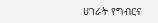ሀገራት የግብርና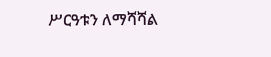ሥርዓቱን ለማሻሻል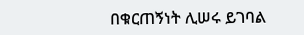በቁርጠኝነት ሊሠሩ ይገባል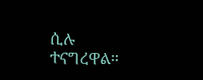ሲሉ ተናግረዋል።